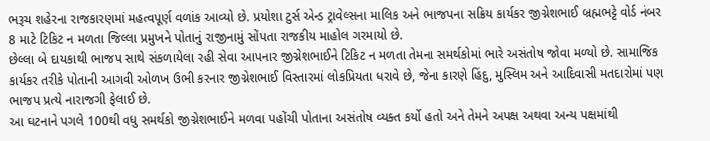ભરૂચ શહેરના રાજકારણમાં મહત્વપૂર્ણ વળાંક આવ્યો છે. પ્રયોશા ટુર્સ એન્ડ ટ્રાવેલ્સના માલિક અને ભાજપના સક્રિય કાર્યકર જીગ્નેશભાઈ બ્રહ્મભટ્ટે વોર્ડ નંબર 8 માટે ટિકિટ ન મળતા જિલ્લા પ્રમુખને પોતાનું રાજીનામું સોંપતા રાજકીય માહોલ ગરમાયો છે.
છેલ્લા બે દાયકાથી ભાજપ સાથે સંકળાયેલા રહી સેવા આપનાર જીગ્નેશભાઈને ટિકિટ ન મળતા તેમના સમર્થકોમાં ભારે અસંતોષ જોવા મળ્યો છે. સામાજિક કાર્યકર તરીકે પોતાની આગવી ઓળખ ઉભી કરનાર જીગ્નેશભાઈ વિસ્તારમાં લોકપ્રિયતા ધરાવે છે, જેના કારણે હિંદુ, મુસ્લિમ અને આદિવાસી મતદારોમાં પણ ભાજપ પ્રત્યે નારાજગી ફેલાઈ છે.
આ ઘટનાને પગલે 100થી વધુ સમર્થકો જીગ્નેશભાઈને મળવા પહોંચી પોતાના અસંતોષ વ્યક્ત કર્યો હતો અને તેમને અપક્ષ અથવા અન્ય પક્ષમાંથી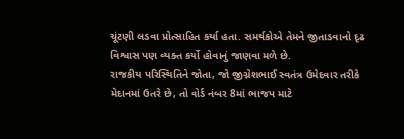ચૂંટણી લડવા પ્રોત્સાહિત કર્યા હતા. સમર્થકોએ તેમને જીતાડવાનો દૃઢ વિશ્વાસ પણ વ્યક્ત કર્યો હોવાનું જાણવા મળે છે.
રાજકીય પરિસ્થિતિને જોતા, જો જીગ્નેશભાઈ સ્વતંત્ર ઉમેદવાર તરીકે મેદાનમાં ઉતરે છે, તો વોર્ડ નંબર 8માં ભાજપ માટે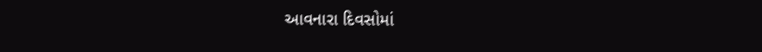આવનારા દિવસોમાં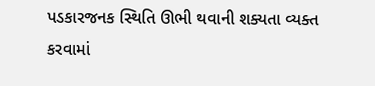પડકારજનક સ્થિતિ ઊભી થવાની શક્યતા વ્યક્ત કરવામાં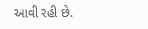આવી રહી છે.